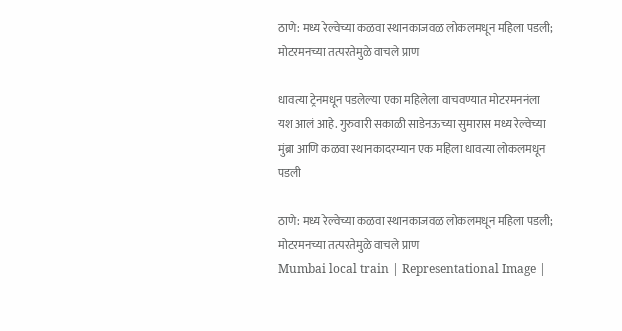ठाणे: मध्य रेल्वेच्या कळवा स्थानकाजवळ लोकलमधून महिला पडली; मोटरमनच्या तत्परतेमुळे वाचले प्राण

धावत्या ट्रेनमधून पडलेल्या एका महिलेला वाचवण्यात मोटरमननंला यश आलं आहे. गुरुवारी सकाळी साडेनऊच्या सुमारास मध्य रेल्वेच्या मुंब्रा आणि कळवा स्थानकादरम्यान एक महिला धावत्या लोकलमधून पडली

ठाणे: मध्य रेल्वेच्या कळवा स्थानकाजवळ लोकलमधून महिला पडली; मोटरमनच्या तत्परतेमुळे वाचले प्राण
Mumbai local train | Representational Image |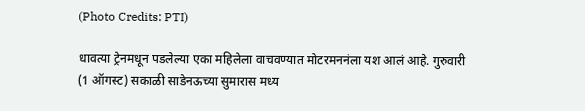(Photo Credits: PTI)

धावत्या ट्रेनमधून पडलेल्या एका महिलेला वाचवण्यात मोटरमननंला यश आलं आहे. गुरुवारी (1 ऑगस्ट) सकाळी साडेनऊच्या सुमारास मध्य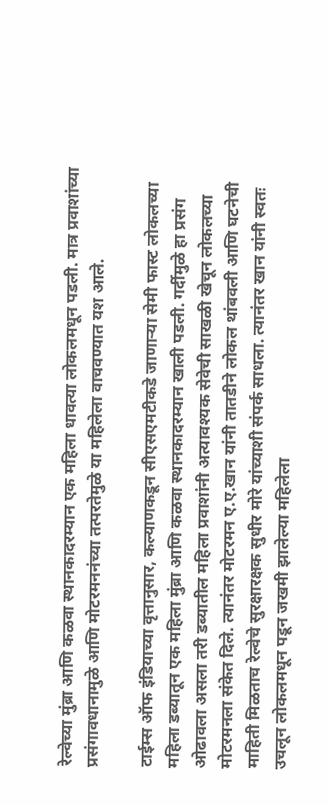रेल्वेच्या मुंब्रा आणि कळवा स्थानकादरम्यान एक महिला धावत्या लोकलमधून पडली. मात्र प्रवाशांच्या प्रसंगावधानामुळे आणि मोटरमननंच्या तत्परतेमुळे या महिलेला वाचवण्यात यश आले.

टाईम्स ऑफ इंडियाच्या वृत्तानुसार, कल्याणकडून सीएसएमटीकडे जाणाऱ्या सेमी फास्ट लोकलच्या महिला डब्यातून एक महिला मुंब्रा आणि कळवा स्थानकादरम्यान खाली पडली. गर्दीमुळे हा प्रसंग ओढावला असला तरी डब्यातील महिला प्रवाशांनी अत्यावश्यक सेवेची साखळी खेचून लोकलच्या मोटरमनला संकेत दिले. त्यानंतर मोटरमन ए.ए.खान यांनी तातडीने लोकल थांबवली आणि घटनेची माहिती मिळताच रेल्वेचे सुरक्षारक्षक सुधीर मोरे यांच्याशी संपर्क साधला. त्यानंतर खान यांनी स्वतः उचलून लोकलमधून पडून जखमी झालेल्या महिलेला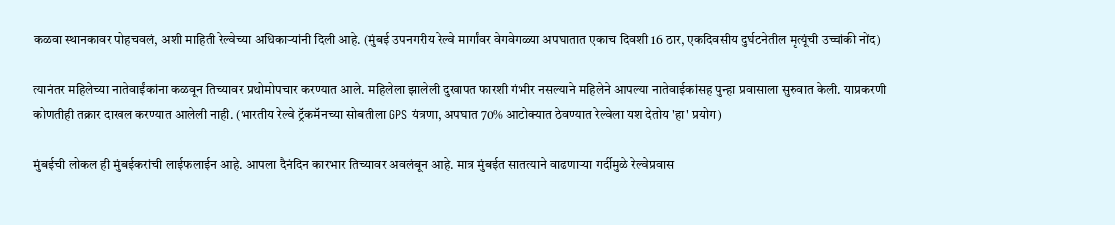कळवा स्थानकावर पोहचवलं, अशी माहिती रेल्वेच्या अधिकाऱ्यांनी दिली आहे. (मुंबई उपनगरीय रेल्वे मार्गांवर वेगवेगळ्या अपघातात एकाच दिवशी 16 ठार, एकदिवसीय दुर्घटनेतील मृत्यूंची उच्चांकी नोंद)

त्यानंतर महिलेच्या नातेवाईंकांना कळवून तिच्यावर प्रथोमोपचार करण्यात आले. महिलेला झालेली दुखापत फारशी गंभीर नसल्याने महिलेने आपल्या नातेवाईकांसह पुन्हा प्रवासाला सुरुवात केली. याप्रकरणी कोणतीही तक्रार दाखल करण्यात आलेली नाही. (भारतीय रेल्वे ट्रॅकमॅनच्या सोबतीला GPS यंत्रणा, अपघात 70% आटोक्यात ठेवण्यात रेल्वेला यश देतोय 'हा' प्रयोग)

मुंबईची लोकल ही मुंबईकरांची लाईफलाईन आहे. आपला दैनंदिन कारभार तिच्यावर अवलंबून आहे. मात्र मुंबईत सातत्याने वाढणाऱ्या गर्दीमुळे रेल्वेप्रवास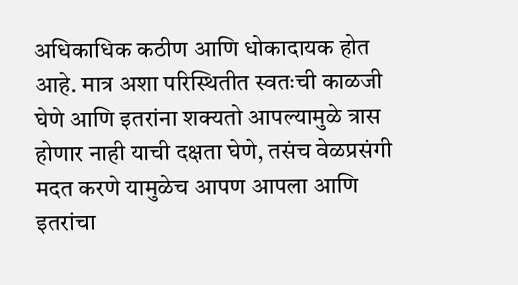अधिकाधिक कठीण आणि धोकादायक होत आहे. मात्र अशा परिस्थितीत स्वतःची काळजी घेणे आणि इतरांना शक्यतो आपल्यामुळे त्रास होणार नाही याची दक्षता घेणे, तसंच वेळप्रसंगी मदत करणे यामुळेच आपण आपला आणि इतरांचा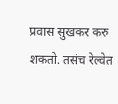प्रवास सुखकर करु शकतो. तसंच रेल्वेत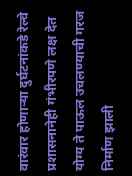वारंवार होणाऱ्या दुर्घटनांकडे रेल्वे प्रशासनानेही गंभीरपणे लक्ष देत योग्य ते पाऊल उचलण्याची गरज निर्माण झाली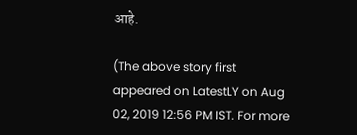आहे.

(The above story first appeared on LatestLY on Aug 02, 2019 12:56 PM IST. For more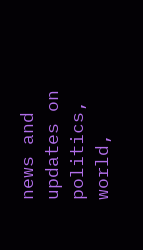news and updates on politics, world,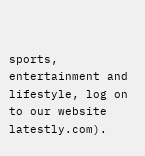sports, entertainment and lifestyle, log on to our website latestly.com).